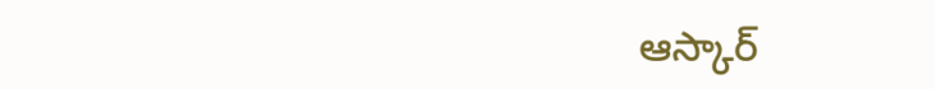ఆస్కార్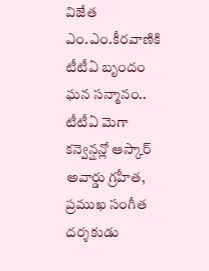విజేత ఎం.ఎం.కీరవాణికి టీటీఏ బృందం ఘన సన్మానం..
టీటీఏ మెగా కన్వెన్షన్లో ఆస్కార్ అవార్డు గ్రహీత, ప్రముఖ సంగీత దర్శకుడు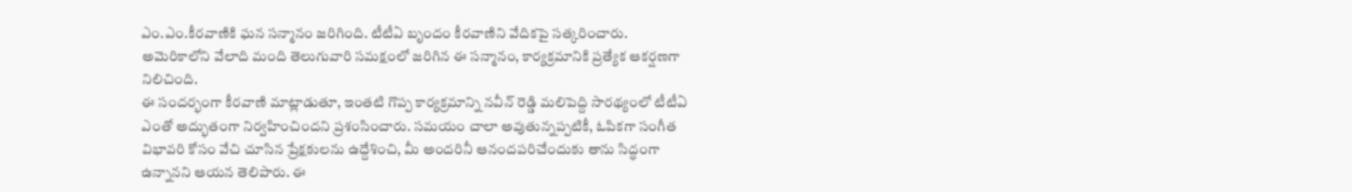ఎం.ఎం.కీరవాణికి ఘన సన్మానం జరిగింది. టీటీఏ బృందం కీరవాణిని వేదికపై సత్కరించారు. అమెరికాలోని వేలాది మంది తెలుగువారి సమక్షంలో జరిగిన ఈ సన్మానం, కార్యక్రమానికి ప్రత్యేక ఆకర్షణగా నిలిచింది.
ఈ సందర్భంగా కీరవాణి మాట్లాడుతూ, ఇంతటి గొప్ప కార్యక్రమాన్ని నవీన్ రెడ్డి మలిపెద్ది సారథ్యంలో టీటీఏ ఎంతో అద్భుతంగా నిర్వహించిందని ప్రశంసించారు. సమయం చాలా అవుతున్నప్పటికీ, ఓపికగా సంగీత విభావరి కోసం వేచి చూసిన ప్రేక్షకులను ఉద్దేశించి, మీ అందరినీ ఆనందపరిచేందుకు తాను సిద్ధంగా ఉన్నానని ఆయన తెలిపారు. ఈ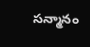సన్మానం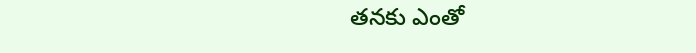తనకు ఎంతో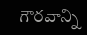గౌరవాన్ని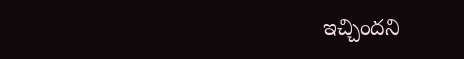ఇచ్చిందని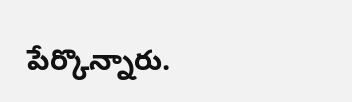పేర్కొన్నారు.